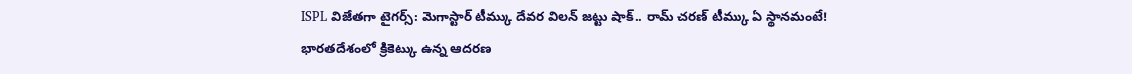ISPL విజేతగా టైగర్స్: మెగాస్టార్ టీమ్కు దేవర విలన్ జట్టు షాక్.. రామ్ చరణ్ టీమ్కు ఏ స్థానమంటే!
భారతదేశంలో క్రికెట్కు ఉన్న ఆదరణ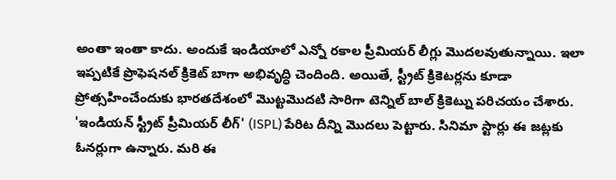అంతా ఇంతా కాదు. అందుకే ఇండియాలో ఎన్నో రకాల ప్రీమియర్ లీగ్లు మొదలవుతున్నాయి. ఇలా ఇప్పటికే ప్రొఫెషనల్ క్రికెట్ బాగా అభివృద్ధి చెందింది. అయితే, స్ట్రీట్ క్రికెటర్లను కూడా ప్రోత్సహించేందుకు భారతదేశంలో మొట్టమొదటి సారిగా టెన్నిల్ బాల్ క్రికెట్ను పరిచయం చేశారు. 'ఇండియన్ స్ట్రీట్ ప్రీమియర్ లీగ్' (ISPL) పేరిట దీన్ని మొదలు పెట్టారు. సినిమా స్టార్లు ఈ జట్లకు ఓనర్లుగా ఉన్నారు. మరి ఈ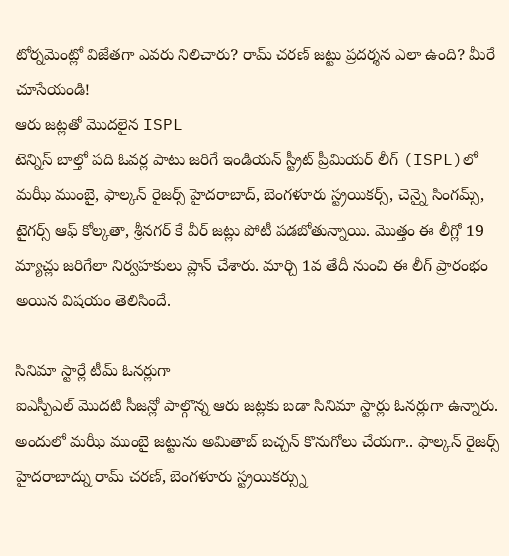టోర్నమెంట్లో విజేతగా ఎవరు నిలిచారు? రామ్ చరణ్ జట్టు ప్రదర్శన ఎలా ఉంది? మీరే చూసేయండి!
ఆరు జట్లతో మొదలైన ISPL
టెన్నిస్ బాల్తో పది ఓవర్ల పాటు జరిగే ఇండియన్ స్ట్రీట్ ప్రీమియర్ లీగ్ (ISPL)లో మఝీ ముంబై, ఫాల్కన్ రైజర్స్ హైదరాబాద్, బెంగళూరు స్ట్రయికర్స్, చెన్నై సింగమ్స్, టైగర్స్ ఆఫ్ కోల్కతా, శ్రీనగర్ కే వీర్ జట్లు పోటీ పడబోతున్నాయి. మొత్తం ఈ లీగ్లో 19 మ్యాచ్లు జరిగేలా నిర్వహకులు ప్లాన్ చేశారు. మార్చి 1వ తేదీ నుంచి ఈ లీగ్ ప్రారంభం అయిన విషయం తెలిసిందే.

సినిమా స్టార్లే టీమ్ ఓనర్లుగా
ఐఎస్పీఎల్ మొదటి సీజన్లో పాల్గొన్న ఆరు జట్లకు బడా సినిమా స్టార్లు ఓనర్లుగా ఉన్నారు. అందులో మఝీ ముంబై జట్టును అమితాబ్ బచ్చన్ కొనుగోలు చేయగా.. ఫాల్కన్ రైజర్స్ హైదరాబాద్ను రామ్ చరణ్, బెంగళూరు స్ట్రయికర్స్ను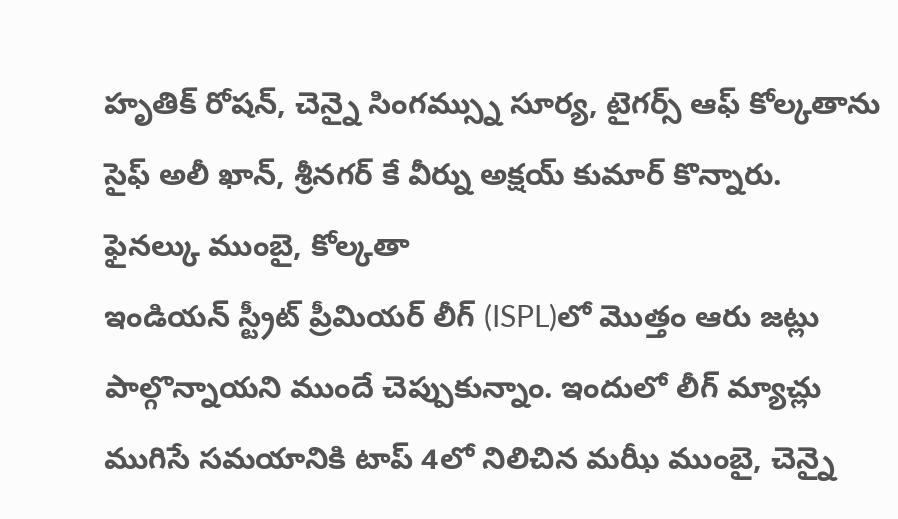హృతిక్ రోషన్, చెన్నై సింగమ్స్ను సూర్య, టైగర్స్ ఆఫ్ కోల్కతాను సైఫ్ అలీ ఖాన్, శ్రీనగర్ కే వీర్ను అక్షయ్ కుమార్ కొన్నారు.
ఫైనల్కు ముంబై, కోల్కతా
ఇండియన్ స్ట్రీట్ ప్రీమియర్ లీగ్ (ISPL)లో మొత్తం ఆరు జట్లు పాల్గొన్నాయని ముందే చెప్పుకున్నాం. ఇందులో లీగ్ మ్యాచ్లు ముగిసే సమయానికి టాప్ 4లో నిలిచిన మఝీ ముంబై, చెన్నై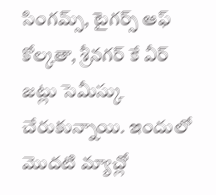సింగమ్స్, టైగర్స్ ఆఫ్ కోల్కతా, శ్రీనగర్ కే వీర్ జట్లు సెమీస్కు చేరుకున్నాయి. ఇందులో మొదటి మ్యాచ్లో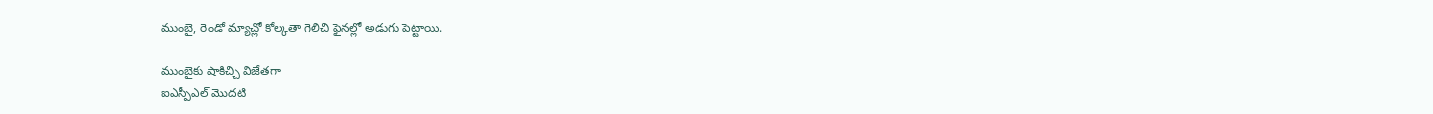ముంబై, రెండో మ్యాచ్లో కోల్కతా గెలిచి ఫైనల్లో అడుగు పెట్టాయి.

ముంబైకు షాకిచ్చి విజేతగా
ఐఎస్పీఎల్ మొదటి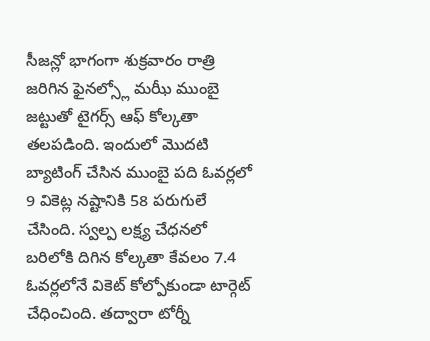సీజన్లో భాగంగా శుక్రవారం రాత్రి జరిగిన ఫైనల్స్లో మఝీ ముంబై జట్టుతో టైగర్స్ ఆఫ్ కోల్కతా తలపడింది. ఇందులో మొదటి బ్యాటింగ్ చేసిన ముంబై పది ఓవర్లలో 9 వికెట్ల నష్టానికి 58 పరుగులే చేసింది. స్వల్ప లక్ష్య చేధనలో బరిలోకి దిగిన కోల్కతా కేవలం 7.4 ఓవర్లలోనే వికెట్ కోల్పోకుండా టార్గెట్ చేధించింది. తద్వారా టోర్నీ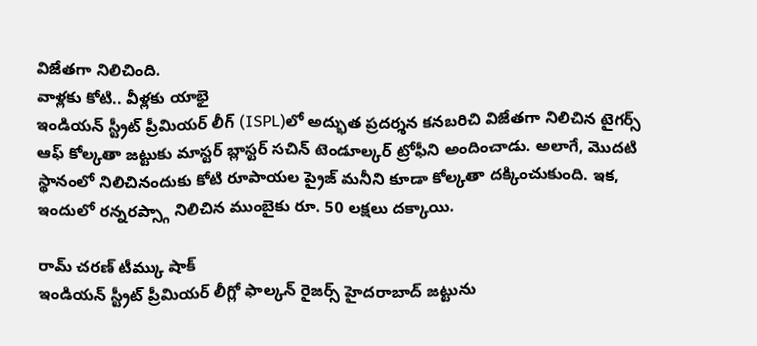విజేతగా నిలిచింది.
వాళ్లకు కోటి.. వీళ్లకు యాభై
ఇండియన్ స్ట్రీట్ ప్రీమియర్ లీగ్ (ISPL)లో అద్భుత ప్రదర్శన కనబరిచి విజేతగా నిలిచిన టైగర్స్ ఆఫ్ కోల్కతా జట్టుకు మాస్టర్ బ్లాస్టర్ సచిన్ టెండూల్కర్ ట్రోఫీని అందించాడు. అలాగే, మొదటి స్థానంలో నిలిచినందుకు కోటి రూపాయల ప్రైజ్ మనీని కూడా కోల్కతా దక్కించుకుంది. ఇక, ఇందులో రన్నరప్స్గా నిలిచిన ముంబైకు రూ. 50 లక్షలు దక్కాయి.

రామ్ చరణ్ టీమ్కు షాక్
ఇండియన్ స్ట్రీట్ ప్రీమియర్ లీగ్లో ఫాల్కన్ రైజర్స్ హైదరాబాద్ జట్టును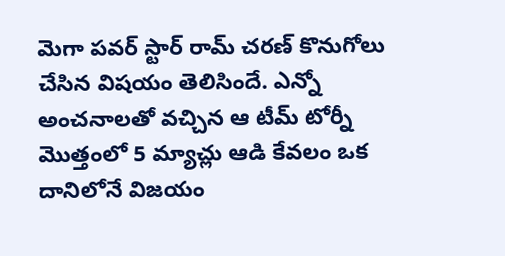మెగా పవర్ స్టార్ రామ్ చరణ్ కొనుగోలు చేసిన విషయం తెలిసిందే. ఎన్నో అంచనాలతో వచ్చిన ఆ టీమ్ టోర్నీ మొత్తంలో 5 మ్యాచ్లు ఆడి కేవలం ఒక దానిలోనే విజయం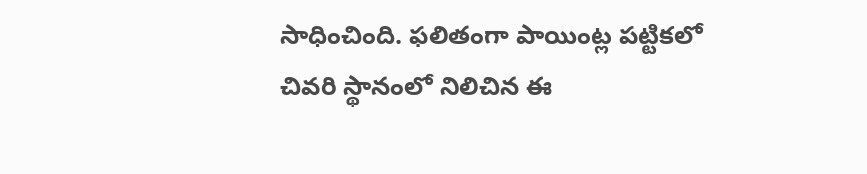సాధించింది. ఫలితంగా పాయింట్ల పట్టికలో చివరి స్థానంలో నిలిచిన ఈ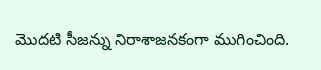మొదటి సీజన్ను నిరాశాజనకంగా ముగించింది.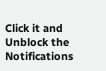Click it and Unblock the Notifications